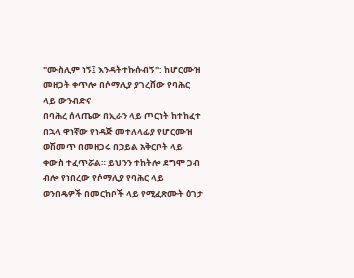"ሙስሊም ነኝ፤ እንዳትተኩሱብኝ": ከሆርሙዝ መዘጋት ቀጥሎ በሶማሊያ ያገረሸው የባሕር ላይ ውንብድና
በባሕረ ሰላጤው በኢራን ላይ ጦርነት ከተከፈተ በኋላ ዋነኛው የነዳጅ መተለላፊያ የሆርሙዝ ወሽመጥ በመዘጋሩ በኃይል አቅርቦት ላይ ቀውስ ተፈጥሯል። ይህንን ተከትሎ ደግሞ ጋብ ብሎ የነበረው የሶማሊያ የባሕር ላይ ወንበዴዎች በመርከቦች ላይ የሚፈጽሙት ዕገታ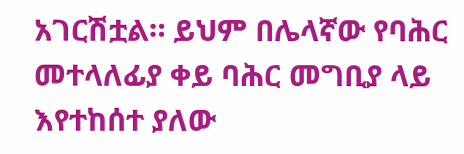አገርሽቷል። ይህም በሌላኛው የባሕር መተላለፊያ ቀይ ባሕር መግቢያ ላይ እየተከሰተ ያለው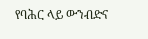የባሕር ላይ ውንብድና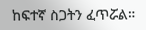ከፍተኛ ስጋትን ፈጥሯል።